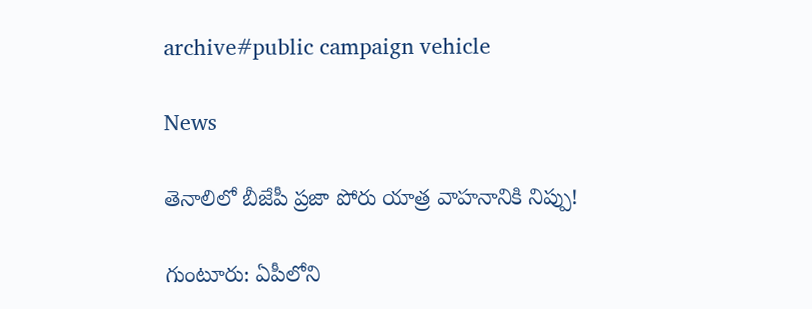archive#public campaign vehicle

News

తెనాలిలో బీజేపీ ప్రజా పోరు యాత్ర వాహనానికి నిప్పు!

గుంటూరు: ఏపీలోని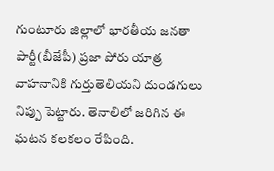గుంటూరు జిల్లాలో భార‌తీయ జ‌న‌తా పార్టీ(బీజేపీ) ప్రజా పోరు యాత్ర వాహనానికి గుర్తుతెలియని దుండగులు నిప్పు పెట్టారు. తెనాలిలో జరిగిన ఈ ఘటన కలకలం రేపింది.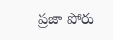ప్రజా పోరు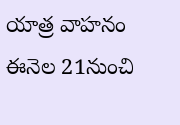యాత్ర వాహనం ఈనెల 21నుంచి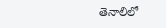తెనాలిలో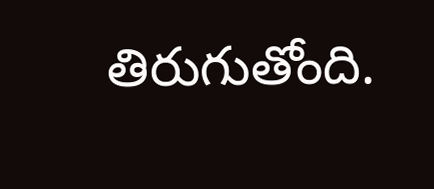తిరుగుతోంది.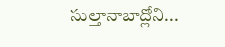సుల్తానాబాద్లోని...